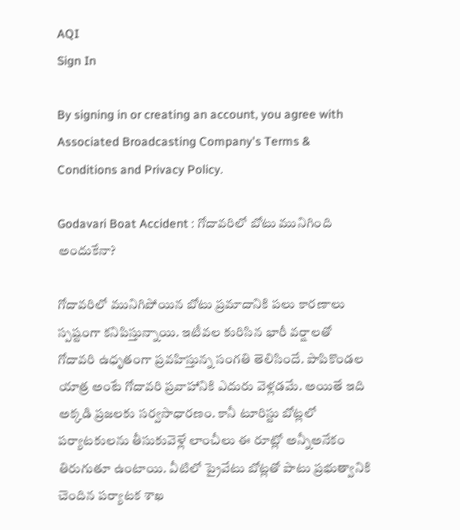AQI
Sign In

By signing in or creating an account, you agree with Associated Broadcasting Company's Terms & Conditions and Privacy Policy.

Godavari Boat Accident : గోదావరిలో బోటు మునిగింది అందుకేనా?

గోదావరిలో మునిగిపోయిన బోటు ప్రమాదానికి పలు కారణాలు స్పష్టంగా కనిపిస్తున్నాయి. ఇటీవల కురిసిన భారీ వర్షాలతో గోదావరి ఉధృతంగా ప్రవహిస్తున్న సంగతి తెలిసిందే. పాపికొండల యాత్ర అంటే గోదావరి ప్రవాహానికి ఎదురు వెళ్లడమే. అయితే ఇది అక్కడి ప్రజలకు సర్వసాధారణం. కానీ టూరిస్టు బోట్లలో పర్యాటకులను తీసుకువెళ్లే లాంచీలు ఈ రూట్లో అన్నీఅనేకం తిరుగుతూ ఉంటాయి. వీటిలో ప్రైవేటు బోట్లతో పాటు ప్రభుత్వానికి చెందిన పర్యాటక శాఖ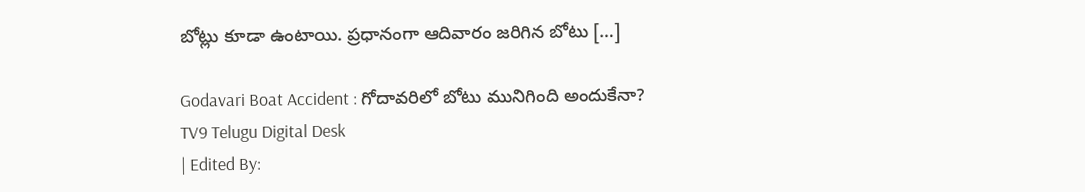బోట్లు కూడా ఉంటాయి. ప్రధానంగా ఆదివారం జరిగిన బోటు […]

Godavari Boat Accident : గోదావరిలో బోటు మునిగింది అందుకేనా?
TV9 Telugu Digital Desk
| Edited By: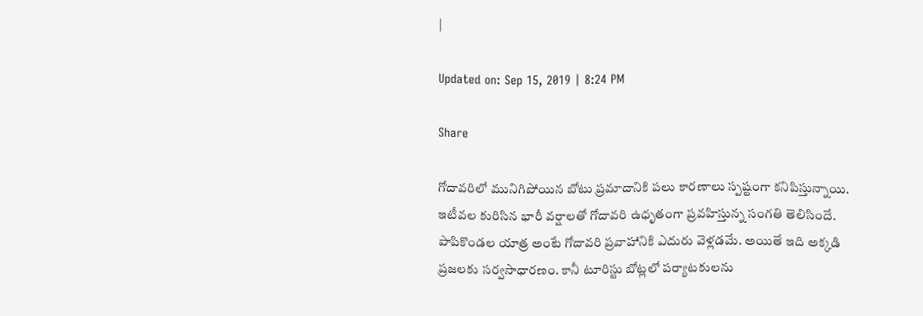|

Updated on: Sep 15, 2019 | 8:24 PM

Share

గోదావరిలో మునిగిపోయిన బోటు ప్రమాదానికి పలు కారణాలు స్పష్టంగా కనిపిస్తున్నాయి. ఇటీవల కురిసిన భారీ వర్షాలతో గోదావరి ఉధృతంగా ప్రవహిస్తున్న సంగతి తెలిసిందే. పాపికొండల యాత్ర అంటే గోదావరి ప్రవాహానికి ఎదురు వెళ్లడమే. అయితే ఇది అక్కడి ప్రజలకు సర్వసాధారణం. కానీ టూరిస్టు బోట్లలో పర్యాటకులను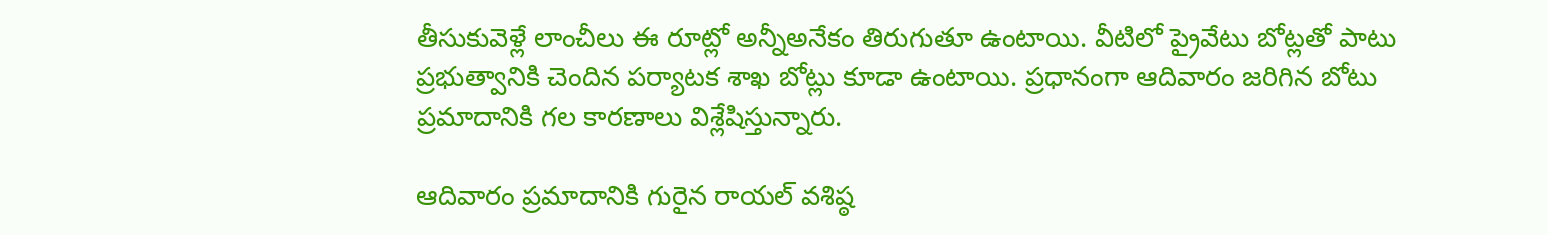తీసుకువెళ్లే లాంచీలు ఈ రూట్లో అన్నీఅనేకం తిరుగుతూ ఉంటాయి. వీటిలో ప్రైవేటు బోట్లతో పాటు ప్రభుత్వానికి చెందిన పర్యాటక శాఖ బోట్లు కూడా ఉంటాయి. ప్రధానంగా ఆదివారం జరిగిన బోటు ప్రమాదానికి గల కారణాలు విశ్లేషిస్తున్నారు.

ఆదివారం ప్రమాదానికి గురైన రాయల్ వశిష్ఠ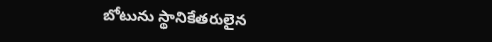బోటును స్థానికేతరులైన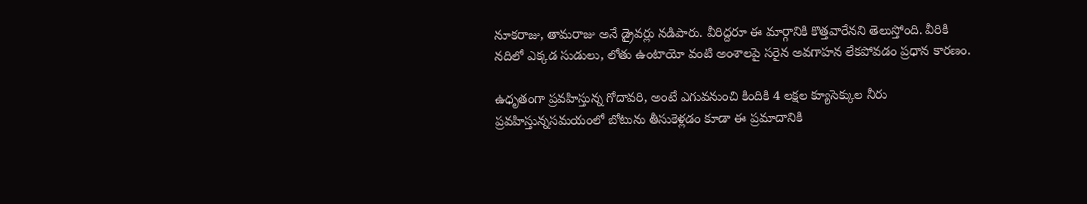నూకరాజు, తామరాజు అనే డ్రైవర్లు నడిపారు. వీరిద్దరూ ఈ మార్గానికి కొత్తవారేనని తెలుస్తోంది. వీరికి నదిలో ఎక్కడ సుడులు, లోతు ఉంటాయో వంటి అంశాలపై సరైన అవగాహన లేకపోవడం ప్రధాన కారణం.

ఉధృతంగా ప్రవహిస్తున్న గోదావరి, అంటే ఎగువనుంచి కిందికి 4 లక్షల క్యూసెక్కుల నీరు ప్రవహిస్తున్నసమయంలో బోటును తీసుకెళ్లడం కూడా ఈ ప్రమాదానికి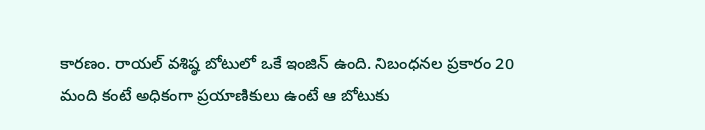కారణం. రాయల్ వశిష్ఠ బోటులో ఒకే ఇంజిన్ ఉంది. నిబంధనల ప్రకారం 20 మంది కంటే అధికంగా ప్రయాణికులు ఉంటే ఆ బోటుకు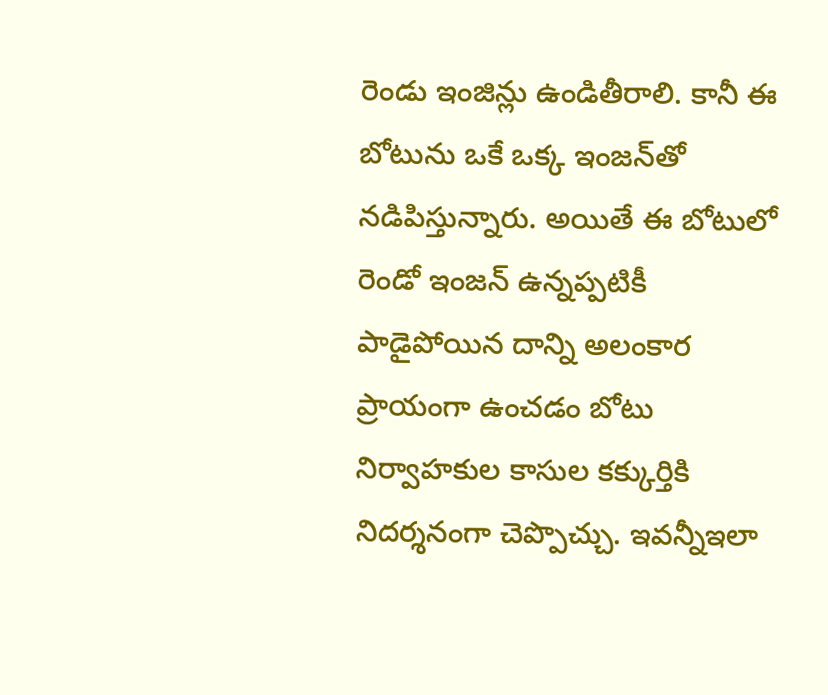రెండు ఇంజిన్లు ఉండితీరాలి. కానీ ఈ బోటును ఒకే ఒక్క ఇంజన్‌తో నడిపిస్తున్నారు. అయితే ఈ బోటులో రెండో ఇంజన్ ఉన్నప్పటికీ పాడైపోయిన దాన్ని అలంకార ప్రాయంగా ఉంచడం బోటు నిర్వాహకుల కాసుల కక్కుర్తికి నిదర్శనంగా చెప్పొచ్చు. ఇవన్నీఇలా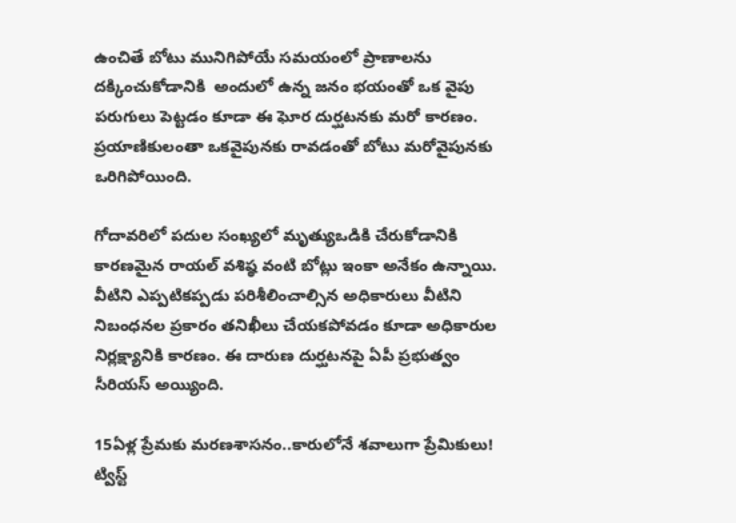ఉంచితే బోటు మునిగిపోయే సమయంలో ప్రాణాలను దక్కించుకోడానికి  అందులో ఉన్న జనం భయంతో ఒక వైపు పరుగులు పెట్టడం కూడా ఈ ఘోర దుర్ఘటనకు మరో కారణం. ప్రయాణికులంతా ఒకవైపునకు రావడంతో బోటు మరోవైపునకు ఒరిగిపోయింది.

గోదావరిలో పదుల సంఖ్యలో మృత్యుఒడికి చేరుకోడానికి కారణమైన రాయల్ వశిష్ఠ వంటి బోట్లు ఇంకా అనేకం ఉన్నాయి. వీటిని ఎప్పటికప్పడు పరిశీలించాల్సిన అధికారులు వీటిని నిబంధనల ప్రకారం తనిఖీలు చేయకపోవడం కూడా అధికారుల నిర్లక్ష్యానికి కారణం. ఈ దారుణ దుర్ఘటనపై ఏపీ ప్రభుత్వం సీరియస్ అయ్యింది.

15ఏళ్ల ప్రేమకు మరణశాసనం..కారులోనే శవాలుగా ప్రేమికులు! ట్విస్ట్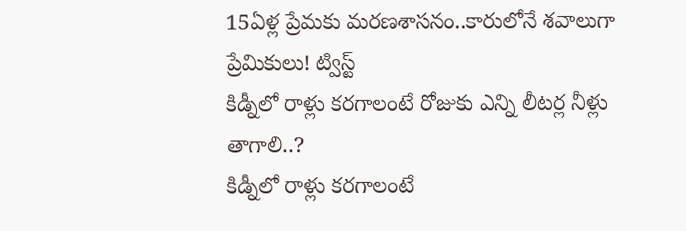15ఏళ్ల ప్రేమకు మరణశాసనం..కారులోనే శవాలుగా ప్రేమికులు! ట్విస్ట్
కిడ్నీలో రాళ్లు కరగాలంటే రోజుకు ఎన్ని లీటర్ల నీళ్లు తాగాలి..?
కిడ్నీలో రాళ్లు కరగాలంటే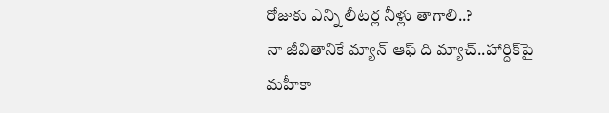రోజుకు ఎన్ని లీటర్ల నీళ్లు తాగాలి..?
నా జీవితానికే మ్యాన్ ఆఫ్ ది మ్యాచ్..హార్దిక్‌పై మహీకా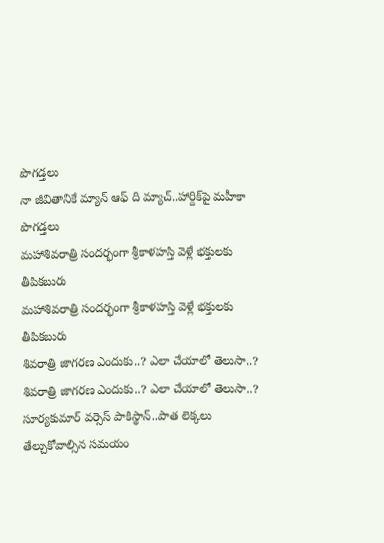పొగడ్తలు
నా జీవితానికే మ్యాన్ ఆఫ్ ది మ్యాచ్..హార్దిక్‌పై మహీకా పొగడ్తలు
మహాశివరాత్రి సందర్భంగా శ్రీకాళహస్తి వెళ్లే భక్తులకు తీపికబురు
మహాశివరాత్రి సందర్భంగా శ్రీకాళహస్తి వెళ్లే భక్తులకు తీపికబురు
శివరాత్రి జాగరణ ఎందుకు..? ఎలా చేయాలో తెలుసా..?
శివరాత్రి జాగరణ ఎందుకు..? ఎలా చేయాలో తెలుసా..?
సూర్యకుమార్ వర్సెస్ పాకిస్థాన్..పాత లెక్కలు తేల్చుకోవాల్సిన సమయం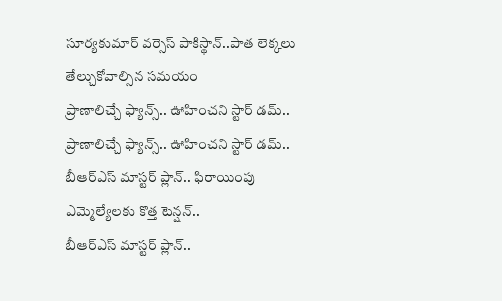సూర్యకుమార్ వర్సెస్ పాకిస్థాన్..పాత లెక్కలు తేల్చుకోవాల్సిన సమయం
ప్రాణాలిచ్చే ఫ్యాన్స్.. ఊహించని స్టార్ డమ్..
ప్రాణాలిచ్చే ఫ్యాన్స్.. ఊహించని స్టార్ డమ్..
బీఆర్ఎస్ మాస్టర్ ప్లాన్.. ఫిరాయింపు ఎమ్మెల్యేలకు కొత్త టెన్షన్..
బీఆర్ఎస్ మాస్టర్ ప్లాన్..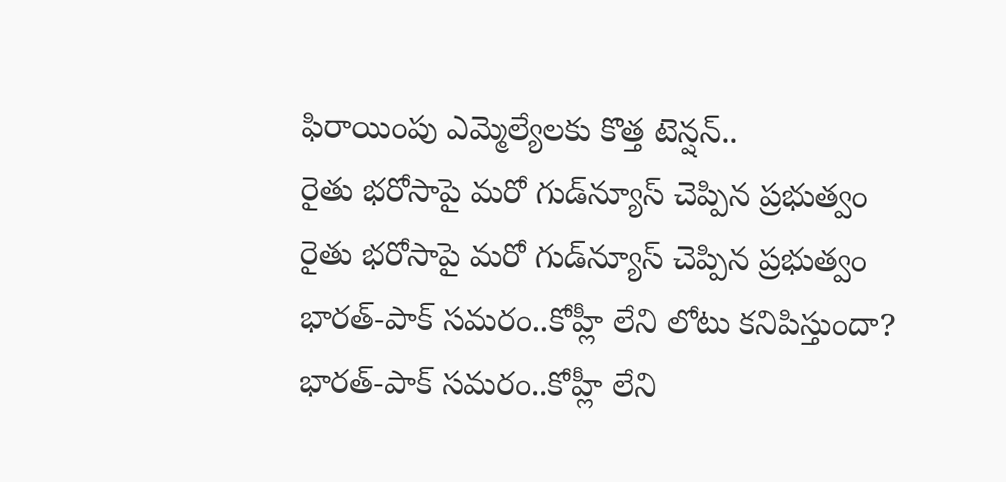ఫిరాయింపు ఎమ్మెల్యేలకు కొత్త టెన్షన్..
రైతు భరోసాపై మరో గుడ్‌న్యూస్ చెప్పిన ప్రభుత్వం
రైతు భరోసాపై మరో గుడ్‌న్యూస్ చెప్పిన ప్రభుత్వం
భారత్-పాక్ సమరం..కోహ్లీ లేని లోటు కనిపిస్తుందా?
భారత్-పాక్ సమరం..కోహ్లీ లేని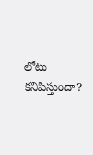లోటు కనిపిస్తుందా?